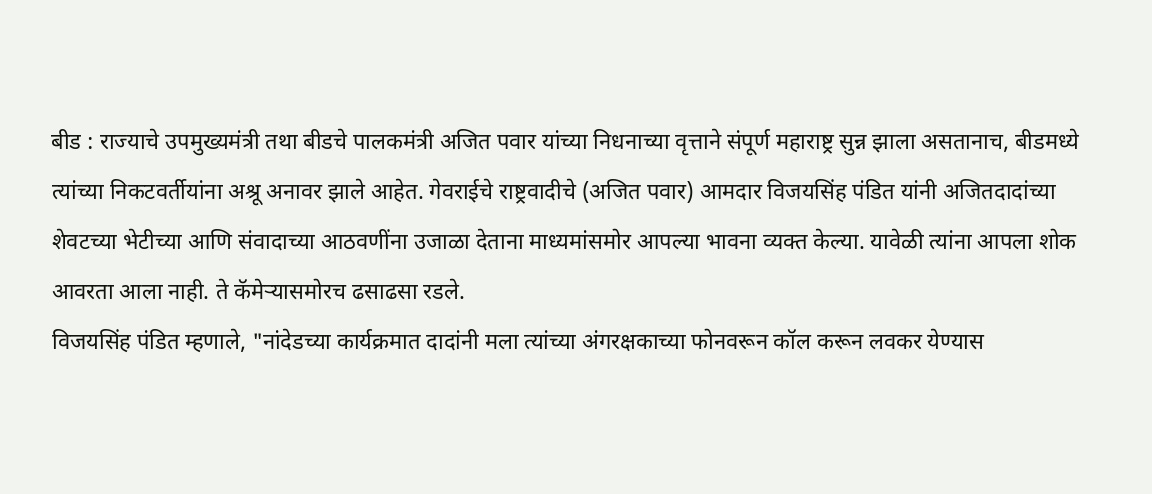बीड : राज्याचे उपमुख्यमंत्री तथा बीडचे पालकमंत्री अजित पवार यांच्या निधनाच्या वृत्ताने संपूर्ण महाराष्ट्र सुन्न झाला असतानाच, बीडमध्ये त्यांच्या निकटवर्तीयांना अश्रू अनावर झाले आहेत. गेवराईचे राष्ट्रवादीचे (अजित पवार) आमदार विजयसिंह पंडित यांनी अजितदादांच्या शेवटच्या भेटीच्या आणि संवादाच्या आठवणींना उजाळा देताना माध्यमांसमोर आपल्या भावना व्यक्त केल्या. यावेळी त्यांना आपला शोक आवरता आला नाही. ते कॅमेऱ्यासमोरच ढसाढसा रडले.
विजयसिंह पंडित म्हणाले, "नांदेडच्या कार्यक्रमात दादांनी मला त्यांच्या अंगरक्षकाच्या फोनवरून कॉल करून लवकर येण्यास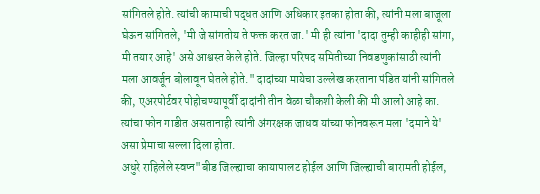सांगितले होते. त्यांची कामाची पद्धत आणि अधिकार इतका होता की, त्यांनी मला बाजूला घेऊन सांगितले, 'मी जे सांगतोय ते फक्त करत जा.' मी ही त्यांना 'दादा तुम्ही काहीही सांगा, मी तयार आहे' असे आश्वस्त केले होते. जिल्हा परिषद समितीच्या निवडणुकांसाठी त्यांनी मला आवर्जून बोलावून घेतले होते." दादांच्या मायेचा उल्लेख करताना पंडित यांनी सांगितले की, एअरपोर्टवर पोहोचण्यापूर्वी दादांनी तीन वेळा चौकशी केली की मी आलो आहे का. त्यांचा फोन गाडीत असतानाही त्यांनी अंगरक्षक जाधव यांच्या फोनवरून मला 'दमाने ये' असा प्रेमाचा सल्ला दिला होता.
अधुरे राहिलेले स्वप्न"बीड जिल्ह्याचा कायापालट होईल आणि जिल्ह्याची बारामती होईल,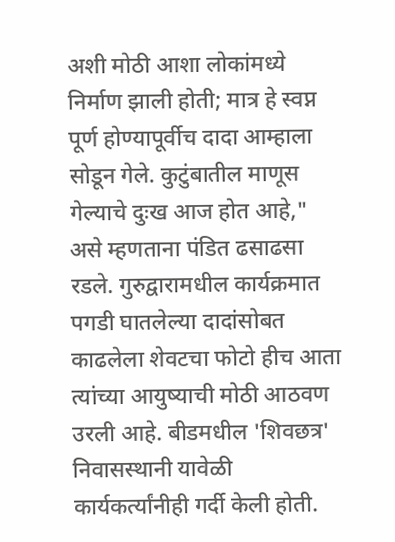अशी मोठी आशा लोकांमध्ये निर्माण झाली होती; मात्र हे स्वप्न पूर्ण होण्यापूर्वीच दादा आम्हाला सोडून गेले. कुटुंबातील माणूस गेल्याचे दुःख आज होत आहे," असे म्हणताना पंडित ढसाढसा रडले. गुरुद्वारामधील कार्यक्रमात पगडी घातलेल्या दादांसोबत काढलेला शेवटचा फोटो हीच आता त्यांच्या आयुष्याची मोठी आठवण उरली आहे. बीडमधील 'शिवछत्र' निवासस्थानी यावेळी कार्यकर्त्यांनीही गर्दी केली होती.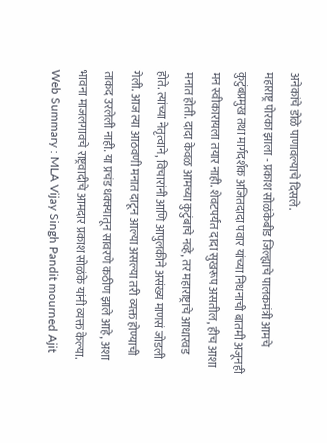अनेकांचे डोळे पाणावल्याचे दिसले.
महाराष्ट्र पोरका झाला - प्रकाश सोळंकेबीड जिल्ह्याचे पालकमंत्री आमचे कुटुंबप्रमुख तथा मार्गदर्शक अजितदादा पवार यांच्या निधनाची बातमी अजूनही मन स्वीकारायला तयार नाही. शेवटपर्यंत दादा सुखरूप असतील, हीच आशा मनात होती. दादा केवळ आमच्या कुटुंबाचे नव्हे, तर महाराष्ट्राचे आधारवड होते. त्यांच्या नेतृत्वाने, विचारांनी आणि आपुलकीने असंख्य माणसं जोडली गेली. आज त्या आठवणी मनात दाटून आल्या असल्या तरी व्यक्त होण्याची ताकद उरलेली नाही. या प्रचंड धक्क्यातून सावरणे कठीण झाले आहे, अशा भावना माजलगावचे राष्ट्रवादीचे आमदार प्रकाश सोळंके यांनी व्यक्त केल्या.
Web Summary : MLA Vijay Singh Pandit mourned Ajit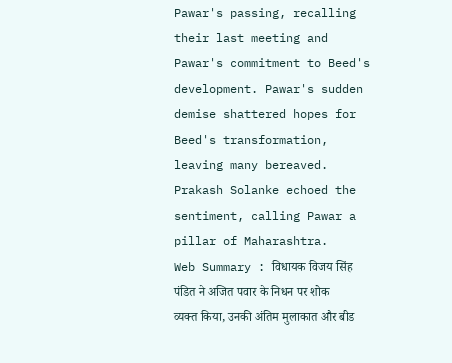Pawar's passing, recalling their last meeting and Pawar's commitment to Beed's development. Pawar's sudden demise shattered hopes for Beed's transformation, leaving many bereaved. Prakash Solanke echoed the sentiment, calling Pawar a pillar of Maharashtra.
Web Summary : विधायक विजय सिंह पंडित ने अजित पवार के निधन पर शोक व्यक्त किया, उनकी अंतिम मुलाकात और बीड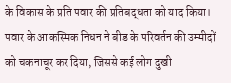के विकास के प्रति पवार की प्रतिबद्धता को याद किया। पवार के आकस्मिक निधन ने बीड के परिवर्तन की उम्मीदों को चकनाचूर कर दिया, जिससे कई लोग दुखी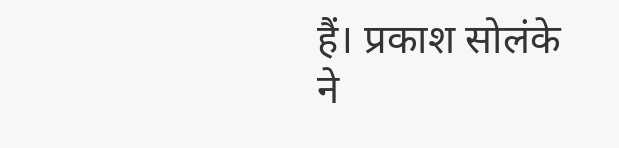हैं। प्रकाश सोलंके ने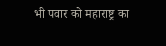भी पवार को महाराष्ट्र का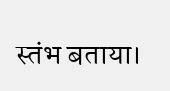स्तंभ बताया।